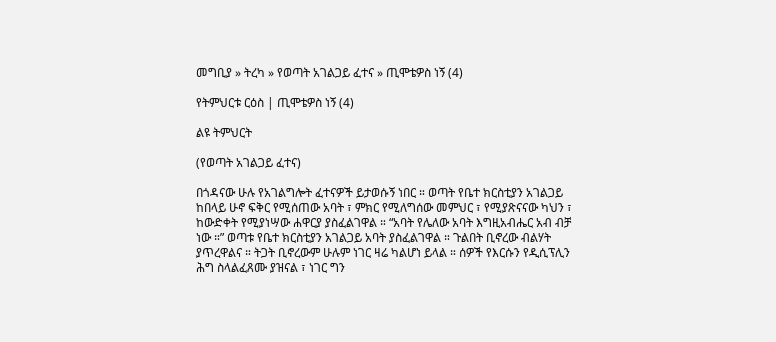መግቢያ » ትረካ » የወጣት አገልጋይ ፈተና » ጢሞቴዎስ ነኝ (4)

የትምህርቱ ርዕስ | ጢሞቴዎስ ነኝ (4)

ልዩ ትምህርት

(የወጣት አገልጋይ ፈተና)

በጎዳናው ሁሉ የአገልግሎት ፈተናዎች ይታወሱኝ ነበር ። ወጣት የቤተ ክርስቲያን አገልጋይ ከበላይ ሁኖ ፍቅር የሚሰጠው አባት ፣ ምክር የሚለግሰው መምህር ፣ የሚያጽናናው ካህን ፣ ከውድቀት የሚያነሣው ሐዋርያ ያስፈልገዋል ። “አባት የሌለው አባት እግዚአብሔር አብ ብቻ ነው ።” ወጣቱ የቤተ ክርስቲያን አገልጋይ አባት ያስፈልገዋል ። ጉልበት ቢኖረው ብልሃት ያጥረዋልና ። ትጋት ቢኖረውም ሁሉም ነገር ዛሬ ካልሆነ ይላል ። ሰዎች የእርሱን የዲሲፕሊን ሕግ ስላልፈጸሙ ያዝናል ፣ ነገር ግን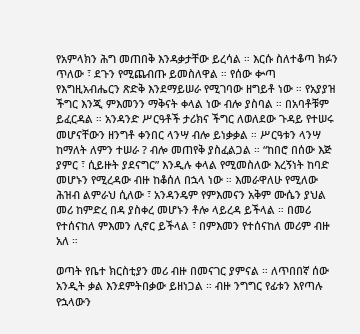የአምላክን ሕግ መጠበቅ እንዳቃታቸው ይረሳል ። እርሱ ስለተቆጣ ክፉን ጥለው ፣ ደጉን የሚጨብጡ ይመስለዋል ። የሰው ቍጣ የእግዚአብሔርን ጽድቅ እንደማይሠራ የሚገባው ዘግይቶ ነው ። የአያያዝ ችግር እንጂ ምእመንን ማቅናት ቀላል ነው ብሎ ያስባል ። በአባቶቹም ይፈርዳል ። አንዳንድ ሥርዓቶች ታሪክና ችግር ለወለደው ጉዳይ የተሠሩ መሆናቸውን ዘንግቶ ቀንበር ላንሣ ብሎ ይነቃቃል ። ሥርዓቱን ላንሣ ከማለት ለምን ተሠራ ? ብሎ መጠየቅ ያስፈልጋል ። “ከበሮ በሰው እጅ ያምር ፣ ሲይዙት ያደናግር” እንዲሉ ቀላል የሚመስለው እረኝነት ከባድ መሆኑን የሚረዳው ብዙ ከቆሰለ በኋላ ነው ። እመራዋለሁ የሚለው ሕዝብ ልምራህ ሲለው ፣ አንዳንዴም የምእመናን አቅም ሙሴን ያህል መሪ ከምድረ በዳ ያስቀረ መሆኑን ቶሎ ላይረዳ ይችላል ። በመሪ የተሰናከለ ምእመን ሊኖር ይችላል ፣ በምእመን የተሰናከለ መሪም ብዙ አለ ።

ወጣት የቤተ ክርስቲያን መሪ ብዙ በመናገር ያምናል ። ለጥበበኛ ሰው አንዲት ቃል እንደምትበቃው ይዘነጋል ። ብዙ ንግግር የፊቱን እየጣሉ የኋላውን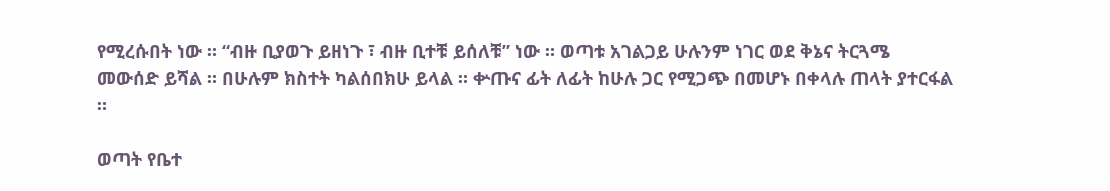የሚረሱበት ነው ። “ብዙ ቢያወጉ ይዘነጉ ፣ ብዙ ቢተቹ ይሰለቹ” ነው ። ወጣቱ አገልጋይ ሁሉንም ነገር ወደ ቅኔና ትርጓሜ መውሰድ ይሻል ። በሁሉም ክስተት ካልሰበክሁ ይላል ። ቍጡና ፊት ለፊት ከሁሉ ጋር የሚጋጭ በመሆኑ በቀላሉ ጠላት ያተርፋል ።

ወጣት የቤተ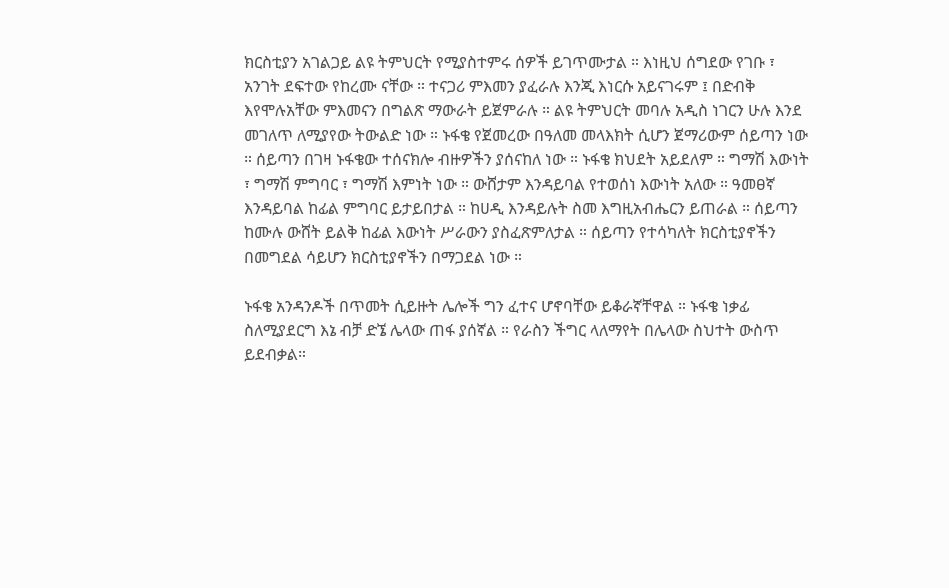ክርስቲያን አገልጋይ ልዩ ትምህርት የሚያስተምሩ ሰዎች ይገጥሙታል ። እነዚህ ሰግደው የገቡ ፣ አንገት ደፍተው የከረሙ ናቸው ። ተናጋሪ ምእመን ያፈራሉ እንጂ እነርሱ አይናገሩም ፤ በድብቅ እየሞሉአቸው ምእመናን በግልጽ ማውራት ይጀምራሉ ። ልዩ ትምህርት መባሉ አዲስ ነገርን ሁሉ እንደ መገለጥ ለሚያየው ትውልድ ነው ። ኑፋቄ የጀመረው በዓለመ መላእክት ሲሆን ጀማሪውም ሰይጣን ነው ። ሰይጣን በገዛ ኑፋቄው ተሰናክሎ ብዙዎችን ያሰናከለ ነው ። ኑፋቄ ክህደት አይደለም ። ግማሽ እውነት ፣ ግማሽ ምግባር ፣ ግማሽ እምነት ነው ። ውሸታም እንዳይባል የተወሰነ እውነት አለው ። ዓመፀኛ እንዳይባል ከፊል ምግባር ይታይበታል ። ከሀዲ እንዳይሉት ስመ እግዚአብሔርን ይጠራል ። ሰይጣን ከሙሉ ውሸት ይልቅ ከፊል እውነት ሥራውን ያስፈጽምለታል ። ሰይጣን የተሳካለት ክርስቲያኖችን በመግደል ሳይሆን ክርስቲያኖችን በማጋደል ነው ።

ኑፋቄ አንዳንዶች በጥመት ሲይዙት ሌሎች ግን ፈተና ሆኖባቸው ይቆራኛቸዋል ። ኑፋቄ ነቃፊ ስለሚያደርግ እኔ ብቻ ድኜ ሌላው ጠፋ ያሰኛል ። የራስን ችግር ላለማየት በሌላው ስህተት ውስጥ ይደብቃል።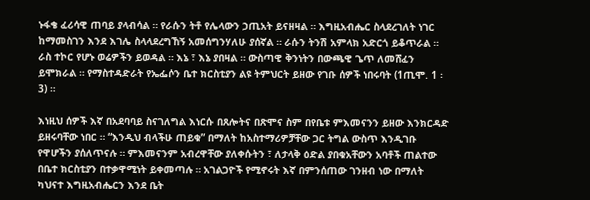ኑፋቄ ፈሪሳዊ ጠባይ ያላብሳል ። የራሱን ትቶ የሌላውን ኃጢአት ይናዘዛል ። እግዚአብሔር ስላደረገለት ነገር ከማመስገን እንደ እገሌ ስላላደረግኸኝ አመሰግንሃለሁ ያሰኛል ። ራሱን ትንሽ አምላክ አድርጎ ይቆጥራል ። ራስ ተኮር የሆኑ ወሬዎችን ይወዳል ። እኔ ፣ እኔ ያበዛል ። ውስጣዊ ቅንነትን በውጫዊ ጌጥ ለመሸፈን ይሞክራል ። የማስተዳድራት የኤፌሶን ቤተ ክርስቲያን ልዩ ትምህርት ይዘው የገቡ ሰዎች ነበሩባት (1ጢሞ. 1 ፡ 3) ።

እነዚህ ሰዎች እኛ በአደባባይ ስናገለግል እነርሱ በጸሎትና በጽሞና ስም በየቤቱ ምእመናንን ይዘው እንክርዳድ ይዘሩባቸው ነበር ። “እንዲህ ብላችሁ ጠይቁ” በማለት ከአስተማሪዎቻቸው ጋር ትግል ውስጥ እንዲገቡ የዋሆችን ያሰለጥናሉ ። ምእመናንም አብረዋቸው ያለቀሱትን ፣ ለታላቅ ዕድል ያበቁአቸውን አባቶች ጠልተው በቤተ ክርስቲያን በተቃዋሚነት ይቀመጣሉ ። አገልጋዮች የሚኖሩት እኛ በምንሰጠው ገንዘብ ነው በማለት ካህናተ እግዚአብሔርን እንደ ቤት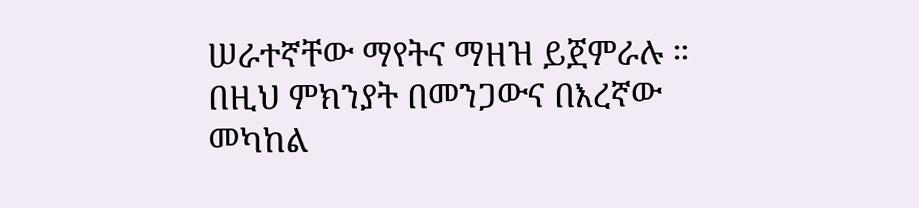ሠራተኛቸው ማየትና ማዘዝ ይጀምራሉ ። በዚህ ምክንያት በመንጋውና በእረኛው መካከል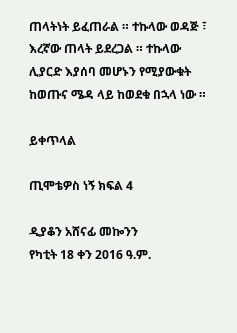ጠላትነት ይፈጠራል ። ተኩላው ወዳጅ ፣ እረኛው ጠላት ይደረጋል ። ተኩላው ሊያርድ እያሰባ መሆኑን የሚያውቁት ከወጡና ሜዳ ላይ ከወደቁ በኋላ ነው ።

ይቀጥላል

ጢሞቴዎስ ነኝ ክፍል 4

ዲያቆን አሸናፊ መኰንን
የካቲት 18 ቀን 2016 ዓ.ም.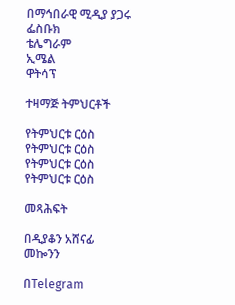በማኅበራዊ ሚዲያ ያጋሩ
ፌስቡክ
ቴሌግራም
ኢሜል
ዋትሳፕ

ተዛማጅ ትምህርቶች

የትምህርቱ ርዕስ
የትምህርቱ ርዕስ
የትምህርቱ ርዕስ
የትምህርቱ ርዕስ

መጻሕፍት

በዲያቆን አሸናፊ መኰንን

በTelegram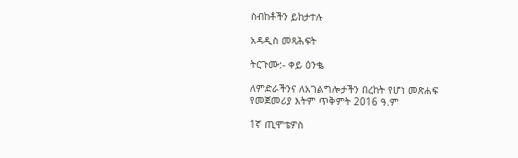ስብከቶችን ይከታተሉ

አዳዲስ መጻሕፍት

ትርጉሙ:- ቀይ ዕንቈ

ለምድራችንና ለአገልግሎታችን በረከት የሆነ መጽሐፍ
የመጀመሪያ እትም ጥቅምት 2016 ዓ.ም

1ኛ ጢሞቴዎስ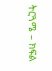ትርጓሜ – ክፍል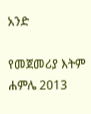አንድ

የመጀመሪያ እትም ሐምሌ 2013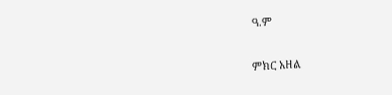ዓ.ም

ምክር አዘል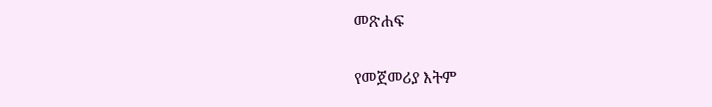መጽሐፍ

የመጀመሪያ እትም